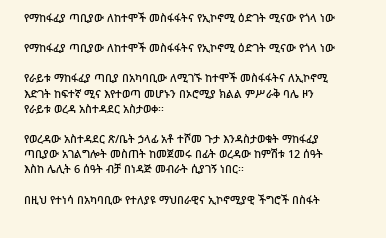የማከፋፈያ ጣቢያው ለከተሞች መስፋፋትና የኢኮኖሚ ዕድገት ሚናው የጎላ ነው

የማከፋፈያ ጣቢያው ለከተሞች መስፋፋትና የኢኮኖሚ ዕድገት ሚናው የጎላ ነው

የራይቱ ማከፋፈያ ጣቢያ በአካባቢው ለሚገኙ ከተሞች መስፋፋትና ለኢኮኖሚ እድገት ከፍተኛ ሚና እየተወጣ መሆኑን በኦሮሚያ ክልል ምሥራቅ ባሌ ዞን የራይቱ ወረዳ አስተዳደር አስታወቀ፡፡

የወረዳው አስተዳደር ጽ/ቤት ኃላፊ አቶ ተሾመ ጉታ እንዳስታወቁት ማከፋፈያ ጣቢያው አገልግሎት መስጠት ከመጀመሩ በፊት ወረዳው ከምሽቱ 12 ሰዓት እስከ ሌሊት 6 ሰዓት ብቻ በነዳጅ መብራት ሲያገኝ ነበር፡፡

በዚህ የተነሳ በአካባቢው የተለያዩ ማህበራዊና ኢኮኖሚያዊ ችግሮች በስፋት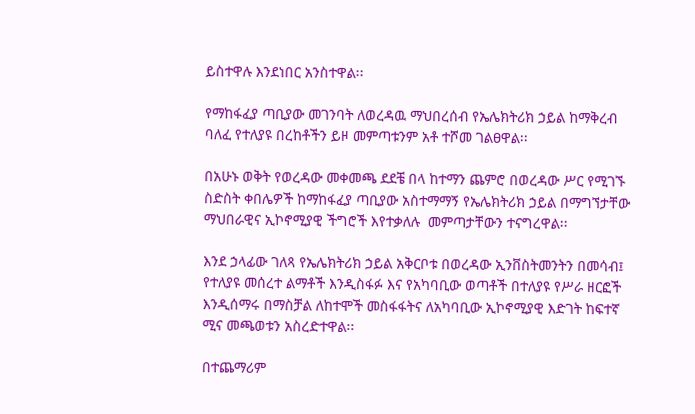ይስተዋሉ እንደነበር አንስተዋል፡፡

የማከፋፈያ ጣቢያው መገንባት ለወረዳዉ ማህበረሰብ የኤሌክትሪክ ኃይል ከማቅረብ ባለፈ የተለያዩ በረከቶችን ይዞ መምጣቱንም አቶ ተሾመ ገልፀዋል፡፡

በአሁኑ ወቅት የወረዳው መቀመጫ ደደቼ በላ ከተማን ጨምሮ በወረዳው ሥር የሚገኙ ስድስት ቀበሌዎች ከማከፋፈያ ጣቢያው አስተማማኝ የኤሌክትሪክ ኃይል በማግኘታቸው ማህበራዊና ኢኮኖሚያዊ ችግሮች እየተቃለሉ  መምጣታቸውን ተናግረዋል፡፡

እንደ ኃላፊው ገለጻ የኤሌክትሪክ ኃይል አቅርቦቱ በወረዳው ኢንቨስትመንትን በመሳብ፤ የተለያዩ መሰረተ ልማቶች እንዲስፋፉ እና የአካባቢው ወጣቶች በተለያዩ የሥራ ዘርፎች እንዲሰማሩ በማስቻል ለከተሞች መስፋፋትና ለአካባቢው ኢኮኖሚያዊ እድገት ከፍተኛ ሚና መጫወቱን አስረድተዋል፡፡

በተጨማሪም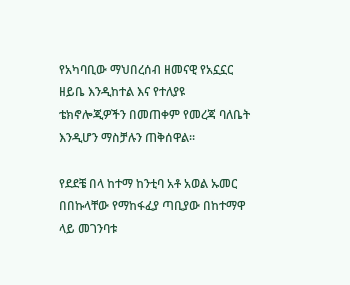የአካባቢው ማህበረሰብ ዘመናዊ የአኗኗር ዘይቤ እንዲከተል እና የተለያዩ ቴክኖሎጂዎችን በመጠቀም የመረጃ ባለቤት እንዲሆን ማስቻሉን ጠቅሰዋል፡፡

የደደቼ በላ ከተማ ከንቲባ አቶ አወል ኡመር በበኩላቸው የማከፋፈያ ጣቢያው በከተማዋ ላይ መገንባቱ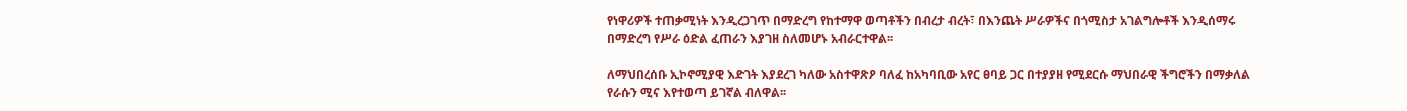የነዋሪዎች ተጠቃሚነት እንዲረጋገጥ በማድረግ የከተማዋ ወጣቶችን በብረታ ብረት፣ በእንጨት ሥራዎችና በጎሚስታ አገልግሎቶች እንዲሰማሩ በማድረግ የሥራ ዕድል ፈጠራን እያገዘ ስለመሆኑ አብራርተዋል፡፡

ለማህበረሰቡ ኢኮኖሚያዊ እድገት እያደረገ ካለው አስተዋጽዖ ባለፈ ከአካባቢው አየር ፀባይ ጋር በተያያዘ የሚደርሱ ማህበራዊ ችግሮችን በማቃለል የራሱን ሚና እየተወጣ ይገኛል ብለዋል፡፡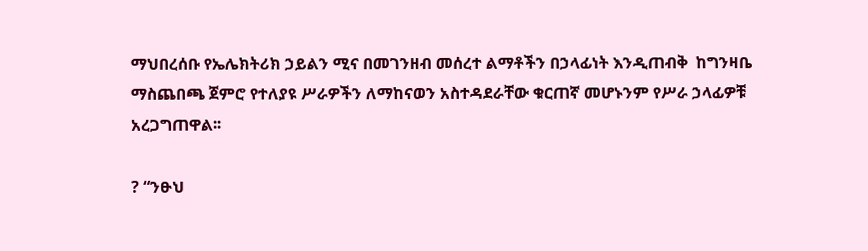ማህበረሰቡ የኤሌክትሪክ ኃይልን ሚና በመገንዘብ መሰረተ ልማቶችን በኃላፊነት እንዲጠብቅ  ከግንዛቤ ማስጨበጫ ጀምሮ የተለያዩ ሥራዎችን ለማከናወን አስተዳደራቸው ቁርጠኛ መሆኑንም የሥራ ኃላፊዎቹ አረጋግጠዋል፡፡

? “ንፁህ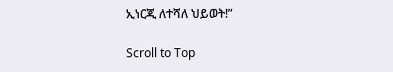ኢነርጂ ለተሻለ ህይወት!”

Scroll to Top